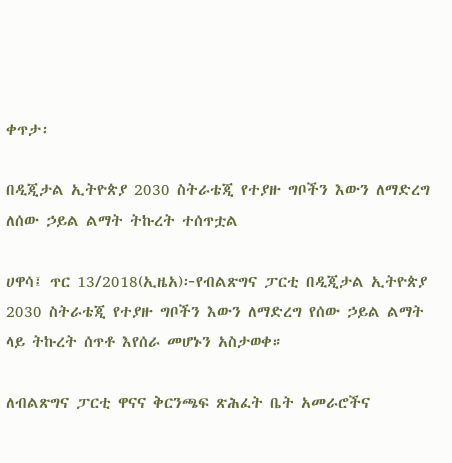ቀጥታ፡

በዲጂታል ኢትዮጵያ 2030 ስትራቴጂ የተያዙ ግቦችን እውን ለማድረግ ለሰው ኃይል ልማት ትኩረት ተሰጥቷል

ሀዋሳ፤ ጥር 13/2018(ኢዜአ)፦የብልጽግና ፓርቲ በዲጂታል ኢትዮጵያ 2030 ስትራቴጂ የተያዙ ግቦችን እውን ለማድረግ የሰው ኃይል ልማት ላይ ትኩረት ሰጥቶ እየሰራ መሆኑን አስታወቀ።

ለብልጽግና ፓርቲ ዋናና ቅርንጫፍ ጽሕፈት ቤት አመራሮችና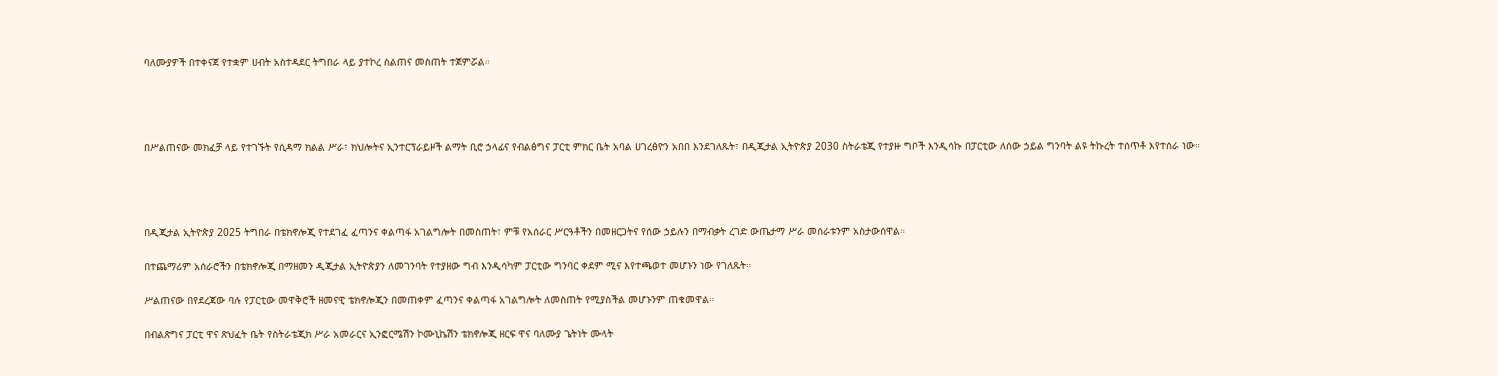ባለሙያዎች በተቀናጀ የተቋም ሀብት አስተዳደር ትግበራ ላይ ያተኮረ ስልጠና መስጠት ተጀምሯል።




በሥልጠናው መክፈቻ ላይ የተገኙት የሲዳማ ክልል ሥራ፣ ክህሎትና ኢንተርፕራይዞች ልማት ቢሮ ኃላፊና የብልፅግና ፓርቲ ምክር ቤት አባል ሀገረፅዮን አበበ እንደገለጹት፣ በዲጂታል ኢትዮጵያ 2030 ስትራቴጂ የተያዙ ግቦች እንዲሳኩ በፓርቲው ለሰው ኃይል ግንባት ልዩ ትኩረት ተሰጥቶ እየተሰራ ነው።




በዲጂታል ኢትዮጵያ 2025 ትግበራ በቴክኖሎጂ የተደገፈ ፈጣንና ቀልጣፋ አገልግሎት በመስጠት፣ ምቹ የአሰራር ሥርዓቶችን በመዘርጋትና የሰው ኃይሉን በማብቃት ረገድ ውጤታማ ሥራ መሰራቱንም አስታውሰዋል።

በተጨማሪም አሰራሮችን በቴክኖሎጂ በማዘመን ዲጂታል ኢትዮጵያን ለመገንባት የተያዘው ግብ እንዲሳካም ፓርቲው ግንባር ቀደም ሚና እየተጫወተ መሆኑን ነው የገለጹት።

ሥልጠናው በየደረጃው ባሉ የፓርቲው መዋቅሮች ዘመናዊ ቴክኖሎጂን በመጠቀም ፈጣንና ቀልጣፋ አገልግሎት ለመስጠት የሚያስችል መሆኑንም ጠቁመዋል።

በብልጽግና ፓርቲ ዋና ጽህፈት ቤት የስትራቴጂክ ሥራ አመራርና ኢንፎርሜሽን ኮሙኒኬሽን ቴክኖሎጂ ዘርፍ ዋና ባለሙያ ጌትነት ሙላት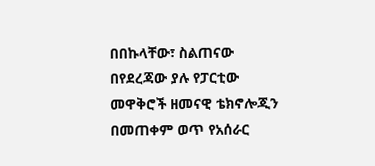በበኩላቸው፣ ስልጠናው በየደረጃው ያሉ የፓርቲው መዋቅሮች ዘመናዊ ቴክኖሎጂን በመጠቀም ወጥ የአሰራር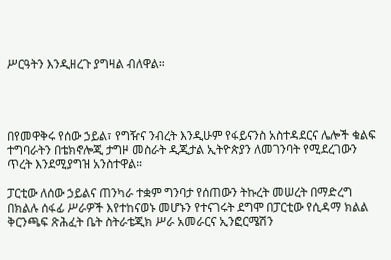ሥርዓትን እንዲዘረጉ ያግዛል ብለዋል።




በየመዋቅሩ የሰው ኃይል፣ የግዥና ንብረት እንዲሁም የፋይናንስ አስተዳደርና ሌሎች ቁልፍ ተግባራትን በቴክኖሎጂ ታግዞ መስራት ዲጂታል ኢትዮጵያን ለመገንባት የሚደረገውን ጥረት እንደሚያግዝ አንስተዋል።

ፓርቲው ለሰው ኃይልና ጠንካራ ተቋም ግንባታ የሰጠውን ትኩረት መሠረት በማድረግ በክልሉ ሰፋፊ ሥራዎች እየተከናወኑ መሆኑን የተናገሩት ደግሞ በፓርቲው የሲዳማ ክልል ቅርንጫፍ ጽሕፈት ቤት ስትራቴጂክ ሥራ አመራርና ኢንፎርሜሽን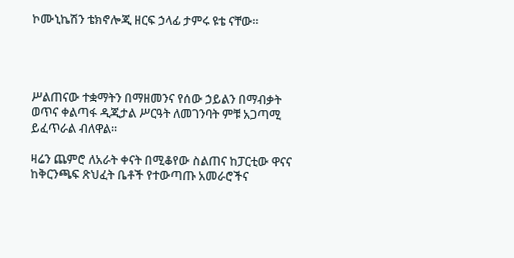ኮሙኒኬሽን ቴክኖሎጂ ዘርፍ ኃላፊ ታምሩ ዩቴ ናቸው።




ሥልጠናው ተቋማትን በማዘመንና የሰው ኃይልን በማብቃት ወጥና ቀልጣፋ ዲጂታል ሥርዓት ለመገንባት ምቹ አጋጣሚ ይፈጥራል ብለዋል።

ዛሬን ጨምሮ ለአራት ቀናት በሚቆየው ስልጠና ከፓርቲው ዋናና ከቅርንጫፍ ጽህፈት ቤቶች የተውጣጡ አመራሮችና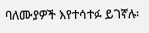ባለሙያዎች እየተሳተፉ ይገኛሉ፡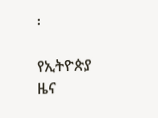፡

የኢትዮጵያ ዜና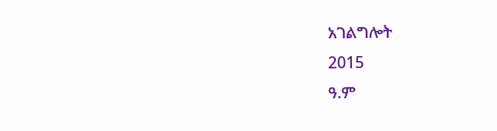አገልግሎት
2015
ዓ.ም